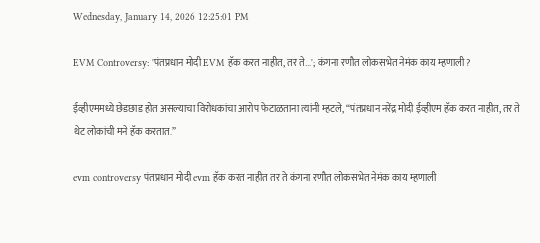Wednesday, January 14, 2026 12:25:01 PM

EVM Controversy: 'पंतप्रधान मोदी EVM हॅक करत नाहीत, तर ते...'; कंगना रणौत लोकसभेत नेमंक काय म्हणाली?

ईव्हीएममध्ये छेडछाड होत असल्याचा विरोधकांचा आरोप फेटाळताना त्यांनी म्हटले, “पंतप्रधान नरेंद्र मोदी ईव्हीएम हॅक करत नाहीत, तर ते थेट लोकांची मने हॅक करतात.”

evm controversy पंतप्रधान मोदी evm हॅक करत नाहीत तर ते कंगना रणौत लोकसभेत नेमंक काय म्हणाली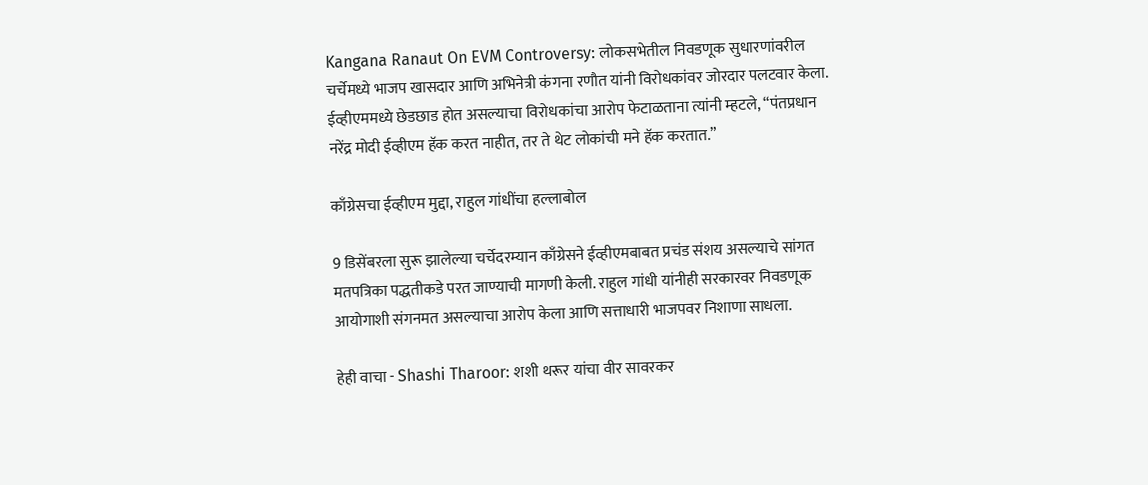Kangana Ranaut On EVM Controversy: लोकसभेतील निवडणूक सुधारणांवरील चर्चेमध्ये भाजप खासदार आणि अभिनेत्री कंगना रणौत यांनी विरोधकांवर जोरदार पलटवार केला. ईव्हीएममध्ये छेडछाड होत असल्याचा विरोधकांचा आरोप फेटाळताना त्यांनी म्हटले, “पंतप्रधान नरेंद्र मोदी ईव्हीएम हॅक करत नाहीत, तर ते थेट लोकांची मने हॅक करतात.”

काँग्रेसचा ईव्हीएम मुद्दा, राहुल गांधींचा हल्लाबोल

9 डिसेंबरला सुरू झालेल्या चर्चेदरम्यान काँग्रेसने ईव्हीएमबाबत प्रचंड संशय असल्याचे सांगत मतपत्रिका पद्धतीकडे परत जाण्याची मागणी केली. राहुल गांधी यांनीही सरकारवर निवडणूक आयोगाशी संगनमत असल्याचा आरोप केला आणि सत्ताधारी भाजपवर निशाणा साधला.

हेही वाचा - Shashi Tharoor: शशी थरूर यांचा वीर सावरकर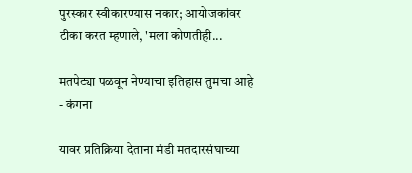पुरस्कार स्वीकारण्यास नकार; आयोजकांवर टीका करत म्हणाले, 'मला कोणतीही...

मतपेट्या पळवून नेण्याचा इतिहास तुमचा आहे - कंगना

यावर प्रतिक्रिया देताना मंडी मतदारसंघाच्या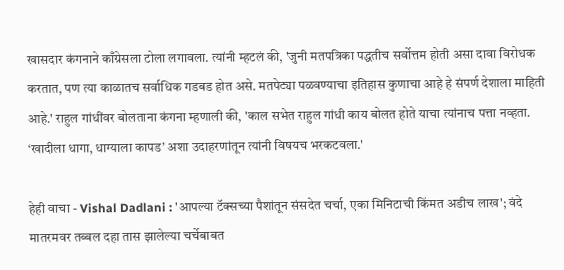खासदार कंगनाने काँग्रेसला टोला लगावला. त्यांनी म्हटलं की, 'जुनी मतपत्रिका पद्धतीच सर्वोत्तम होती असा दावा विरोधक करतात, पण त्या काळातच सर्वाधिक गडबड होत असे. मतपेट्या पळवण्याचा इतिहास कुणाचा आहे हे संपर्ण देशाला माहिती आहे.' राहुल गांधींवर बोलताना कंगना म्हणाली की, 'काल सभेत राहुल गांधी काय बोलत होते याचा त्यांनाच पत्ता नव्हता. ‘खादीला धागा, धाग्याला कापड’ अशा उदाहरणांतून त्यांनी विषयच भरकटवला.'

हेही वाचा - Vishal Dadlani : 'आपल्या टॅक्सच्या पैशांतून संसदेत चर्चा, एका मिनिटाची किंमत अडीच लाख'; वंदे मातरमवर तब्बल दहा तास झालेल्या चर्चेबाबत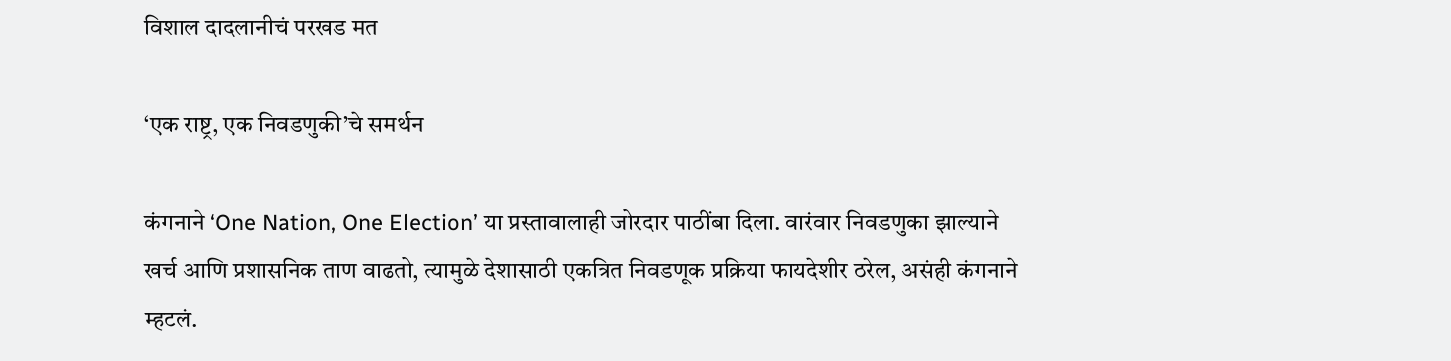विशाल दादलानीचं परखड मत

‘एक राष्ट्र, एक निवडणुकी’चे समर्थन

कंगनाने ‘One Nation, One Election’ या प्रस्तावालाही जोरदार पाठींबा दिला. वारंवार निवडणुका झाल्याने खर्च आणि प्रशासनिक ताण वाढतो, त्यामुळे देशासाठी एकत्रित निवडणूक प्रक्रिया फायदेशीर ठरेल, असंही कंगनाने म्हटलं.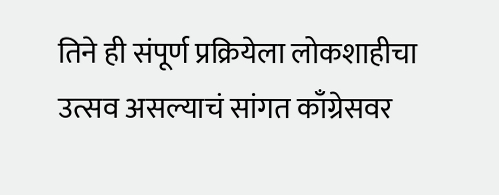तिने ही संपूर्ण प्रक्रियेला लोकशाहीचा उत्सव असल्याचं सांगत काँग्रेसवर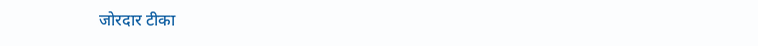जोरदार टीका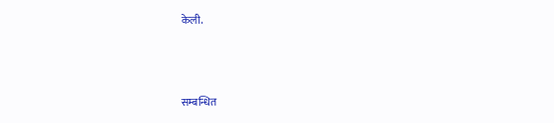केली.



सम्बन्धित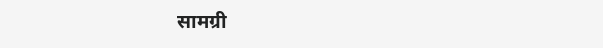सामग्री